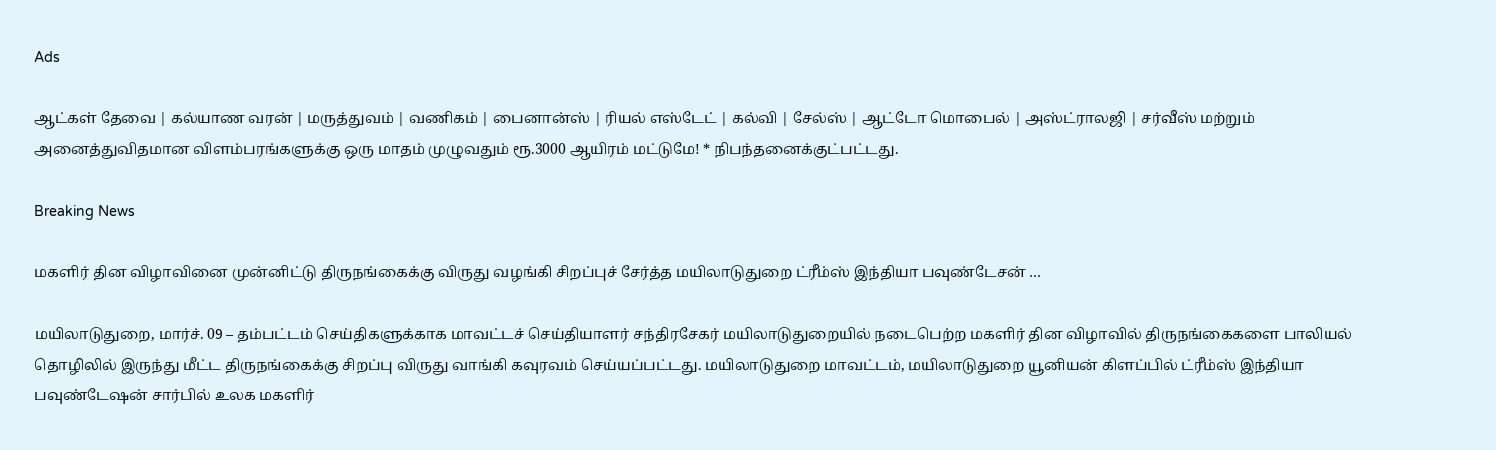Ads

ஆட்கள் தேவை | கல்யாண வரன் | மருத்துவம் | வணிகம் | பைனான்ஸ் | ரியல் எஸ்டேட் | கல்வி | சேல்ஸ் | ஆட்டோ மொபைல் | அஸ்ட்ராலஜி | சர்வீஸ் மற்றும் அனைத்துவிதமான விளம்பரங்களுக்கு ஒரு மாதம் முழுவதும் ரூ.3000 ஆயிரம் மட்டுமே! * நிபந்தனைக்குட்பட்டது.

Breaking News

மகளிர் தின விழாவினை முன்னிட்டு திருநங்கைக்கு விருது வழங்கி சிறப்புச் சேர்த்த மயிலாடுதுறை ட்ரீம்ஸ் இந்தியா பவுண்டேசன் …

மயிலாடுதுறை, மார்ச். 09 – தம்பட்டம் செய்திகளுக்காக மாவட்டச் செய்தியாளர் சந்திரசேகர் மயிலாடுதுறையில் நடைபெற்ற மகளிர் தின விழாவில் திருநங்கைகளை பாலியல் தொழிலில் இருந்து மீட்ட திருநங்கைக்கு சிறப்பு விருது வாங்கி கவுரவம் செய்யப்பட்டது. மயிலாடுதுறை மாவட்டம், மயிலாடுதுறை யூனியன் கிளப்பில் ட்ரீம்ஸ் இந்தியா பவுண்டேஷன் சார்பில் உலக மகளிர்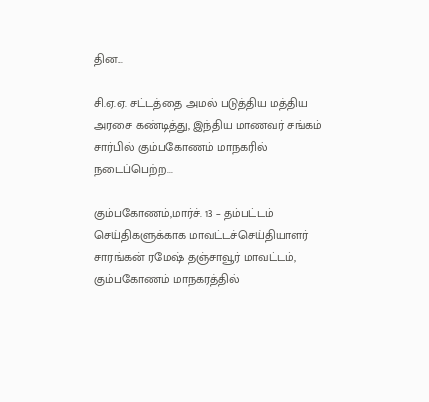தின...

சி.ஏ.ஏ. சட்டத்தை அமல் படுத்திய மத்திய அரசை கண்டித்து, இந்திய மாணவர் சங்கம் சார்பில் கும்பகோணம் மாநகரில் நடைப்பெற்ற...

கும்பகோணம்,மார்ச். 13 – தம்பட்டம் செய்திகளுக்காக மாவட்டச்செய்தியாளர் சாரங்கன் ரமேஷ் தஞ்சாவூர் மாவட்டம், கும்பகோணம் மாநகரத்தில்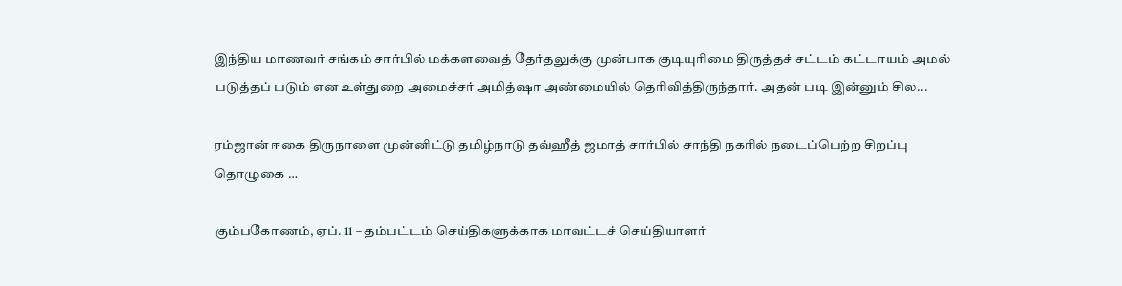இந்திய மாணவர் சங்கம் சார்பில் மக்களவைத் தேர்தலுக்கு முன்பாக குடியுரிமை திருத்தச் சட்டம் கட்டாயம் அமல் படுத்தப் படும் என உள்துறை அமைச்சர் அமித்ஷா அண்மையில் தெரிவித்திருந்தார். அதன் படி இன்னும் சில...

ரம்ஜான் ஈகை திருநாளை முன்னிட்டு தமிழ்நாடு தவ்ஹீத் ஜமாத் சார்பில் சாந்தி நகரில் நடைப்பெற்ற சிறப்பு தொழுகை …

கும்பகோணம், ஏப். 11 – தம்பட்டம் செய்திகளுக்காக மாவட்டச் செய்தியாளர்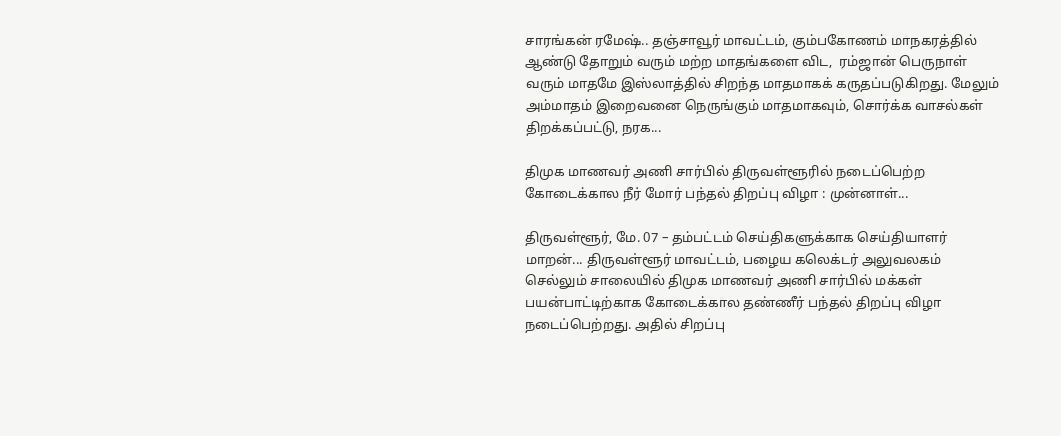சாரங்கன் ரமேஷ்.. தஞ்சாவூர் மாவட்டம், கும்பகோணம் மாநகரத்தில் ஆண்டு தோறும் வரும் மற்ற மாதங்களை விட,  ரம்ஜான் பெருநாள் வரும் மாதமே இஸ்லாத்தில் சிறந்த மாதமாகக் கருதப்படுகிறது. மேலும் அம்மாதம் இறைவனை நெருங்கும் மாதமாகவும், சொர்க்க வாசல்கள் திறக்கப்பட்டு, நரக...

திமுக மாணவர் அணி சார்பில் திருவள்ளூரில் நடைப்பெற்ற கோடைக்கால நீர் மோர் பந்தல் திறப்பு விழா : முன்னாள்...

திருவள்ளூர், மே. 07 – தம்பட்டம் செய்திகளுக்காக செய்தியாளர் மாறன்... திருவள்ளூர் மாவட்டம், பழைய கலெக்டர் அலுவலகம் செல்லும் சாலையில் திமுக மாணவர் அணி சார்பில் மக்கள் பயன்பாட்டிற்காக கோடைக்கால தண்ணீர் பந்தல் திறப்பு விழா நடைப்பெற்றது. அதில் சிறப்பு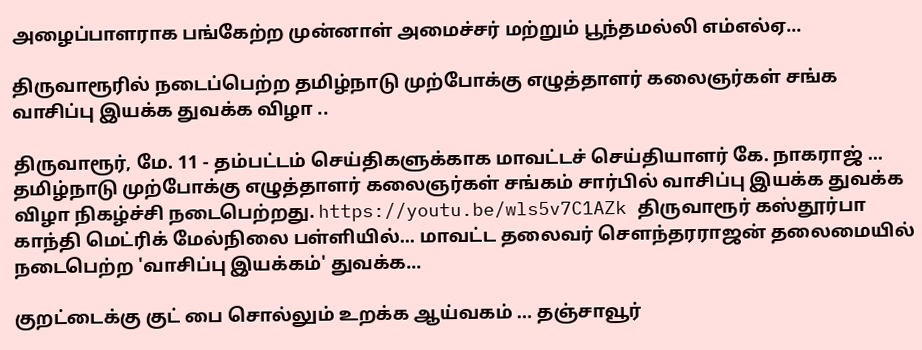அழைப்பாளராக பங்கேற்ற முன்னாள் அமைச்சர் மற்றும் பூந்தமல்லி எம்எல்ஏ...

திருவாரூரில் நடைப்பெற்ற தமிழ்நாடு முற்போக்கு எழுத்தாளர் கலைஞர்கள் சங்க வாசிப்பு இயக்க துவக்க விழா ..

திருவாரூர், மே. 11 - தம்பட்டம் செய்திகளுக்காக மாவட்டச் செய்தியாளர் கே. நாகராஜ் ... தமிழ்நாடு முற்போக்கு எழுத்தாளர் கலைஞர்கள் சங்கம் சார்பில் வாசிப்பு இயக்க துவக்க விழா நிகழ்ச்சி நடைபெற்றது. https://youtu.be/wls5v7C1AZk திருவாரூர் கஸ்தூர்பா காந்தி மெட்ரிக் மேல்நிலை பள்ளியில்... மாவட்ட தலைவர் சௌந்தரராஜன் தலைமையில் நடைபெற்ற 'வாசிப்பு இயக்கம்' துவக்க...

குறட்டைக்கு குட் பை சொல்லும் உறக்க ஆய்வகம் … தஞ்சாவூர்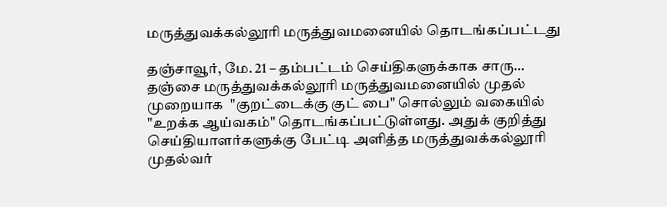மருத்துவக்கல்லூரி மருத்துவமனையில் தொடங்கப்பட்டது

தஞ்சாவூர், மே. 21 – தம்பட்டம் செய்திகளுக்காக சாரு… தஞ்சை மருத்துவக்கல்லூரி மருத்துவமனையில் முதல் முறையாக  "குறட்டைக்கு குட் பை" சொல்லும் வகையில்  "உறக்க ஆய்வகம்" தொடங்கப்பட்டுள்ளது. அதுக் குறித்து செய்தியாளர்களுக்கு பேட்டி அளித்த மருத்துவக்கல்லூரி முதல்வர்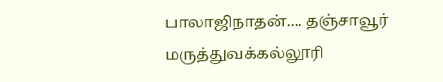பாலாஜிநாதன்.... தஞ்சாவூர் மருத்துவக்கல்லூரி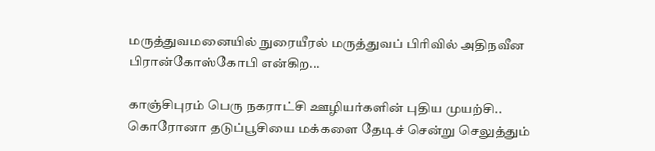மருத்துவமனையில் நுரையீரல் மருத்துவப் பிரிவில் அதிநவீன பிரான்கோஸ்கோபி என்கிற...

காஞ்சிபுரம் பெரு நகராட்சி ஊழியர்களின் புதிய முயற்சி.. கொரோனா தடுப்பூசியை மக்களை தேடிச் சென்று செலுத்தும்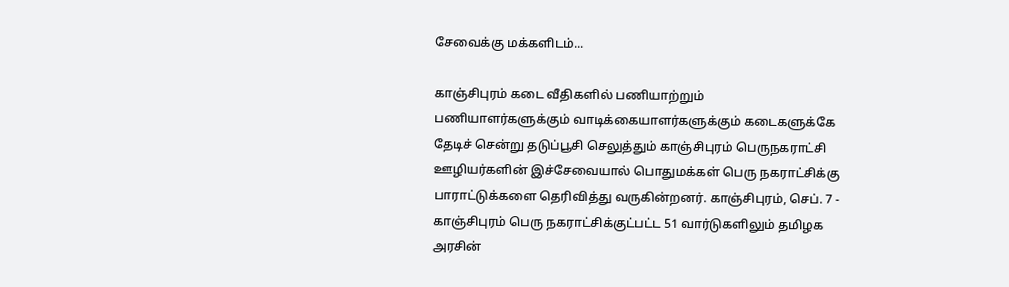சேவைக்கு மக்களிடம்...

காஞ்சிபுரம் கடை வீதிகளில் பணியாற்றும் பணியாளர்களுக்கும் வாடிக்கையாளர்களுக்கும் கடைகளுக்கே தேடிச் சென்று தடுப்பூசி செலுத்தும் காஞ்சிபுரம் பெருநகராட்சி ஊழியர்களின் இச்சேவையால் பொதுமக்கள் பெரு நகராட்சிக்கு பாராட்டுக்களை தெரிவித்து வருகின்றனர். காஞ்சிபுரம், செப். 7 - காஞ்சிபுரம் பெரு நகராட்சிக்குட்பட்ட 51 வார்டுகளிலும் தமிழக அரசின்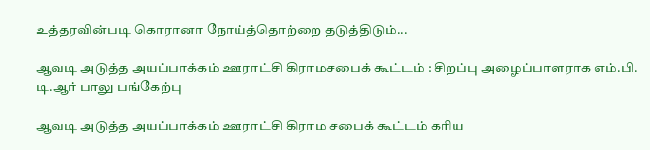உத்தரவின்படி கொரானா நோய்த்தொற்றை தடுத்திடும்...

ஆவடி அடுத்த அயப்பாக்கம் ஊராட்சி கிராமசபைக் கூட்டம் : சிறப்பு அழைப்பாளராக எம்.பி. டி.ஆர் பாலு பங்கேற்பு

ஆவடி அடுத்த அயப்பாக்கம் ஊராட்சி கிராம சபைக் கூட்டம் கரிய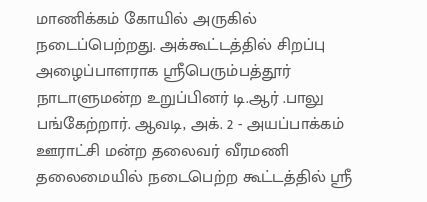மாணிக்கம் கோயில் அருகில் நடைப்பெற்றது. அக்கூட்டத்தில் சிறப்பு அழைப்பாளராக ஸ்ரீபெரும்பத்தூர் நாடாளுமன்ற உறுப்பினர் டி.ஆர் .பாலு பங்கேற்றார். ஆவடி, அக். 2 - அயப்பாக்கம் ஊராட்சி மன்ற தலைவர் வீரமணி தலைமையில் நடைபெற்ற கூட்டத்தில் ஸ்ரீ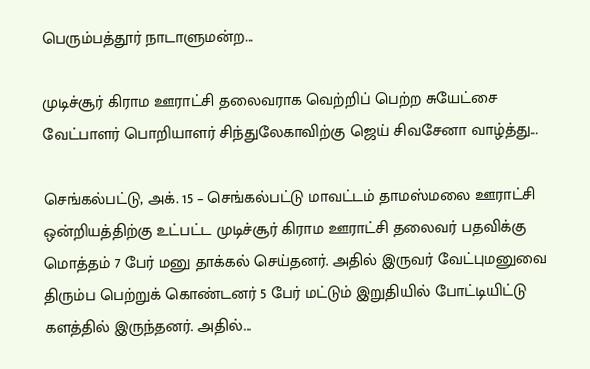பெரும்பத்தூர் நாடாளுமன்ற...

முடிச்சூர் கிராம ஊராட்சி தலைவராக வெற்றிப் பெற்ற சுயேட்சை வேட்பாளர் பொறியாளர் சிந்துலேகாவிற்கு ஜெய் சிவசேனா வாழ்த்து...

செங்கல்பட்டு, அக். 15 – செங்கல்பட்டு மாவட்டம் தாமஸ்மலை ஊராட்சி ஒன்றியத்திற்கு உட்பட்ட முடிச்சூர் கிராம ஊராட்சி தலைவர் பதவிக்கு மொத்தம் 7 பேர் மனு தாக்கல் செய்தனர். அதில் இருவர் வேட்புமனுவை திரும்ப பெற்றுக் கொண்டனர் 5 பேர் மட்டும் இறுதியில் போட்டியிட்டு களத்தில் இருந்தனர். அதில்...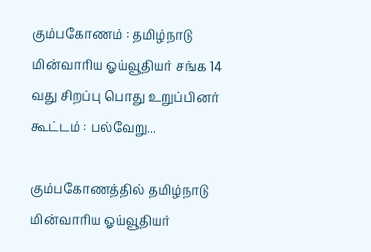கும்பகோணம் : தமிழ்நாடு மின்வாரிய ஓய்வூதியர் சங்க 14 வது சிறப்பு பொது உறுப்பினர் கூட்டம் : பல்வேறு...

கும்பகோணத்தில் தமிழ்நாடு மின்வாரிய ஓய்வூதியர்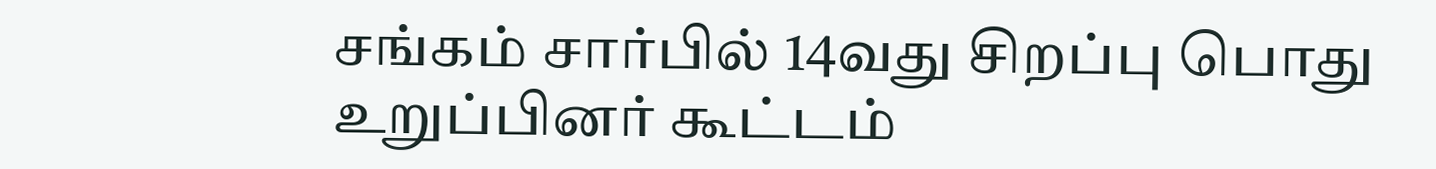சங்கம் சார்பில் 14வது சிறப்பு பொது உறுப்பினர் கூட்டம்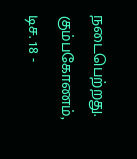நடைபெற்றது. கும்பகோணம், டிச. 18 -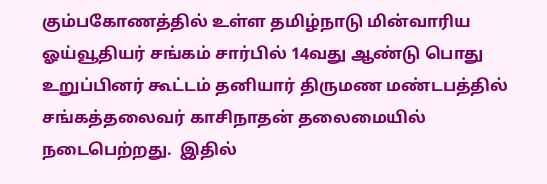கும்பகோணத்தில் உள்ள தமிழ்நாடு மின்வாரிய ஓய்வூதியர் சங்கம் சார்பில் 14வது ஆண்டு பொது உறுப்பினர் கூட்டம் தனியார் திருமண மண்டபத்தில் சங்கத்தலைவர் காசிநாதன் தலைமையில் நடைபெற்றது.  இதில்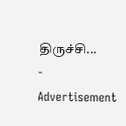திருச்சி...
- Advertisement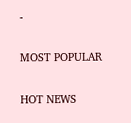-

MOST POPULAR

HOT NEWS